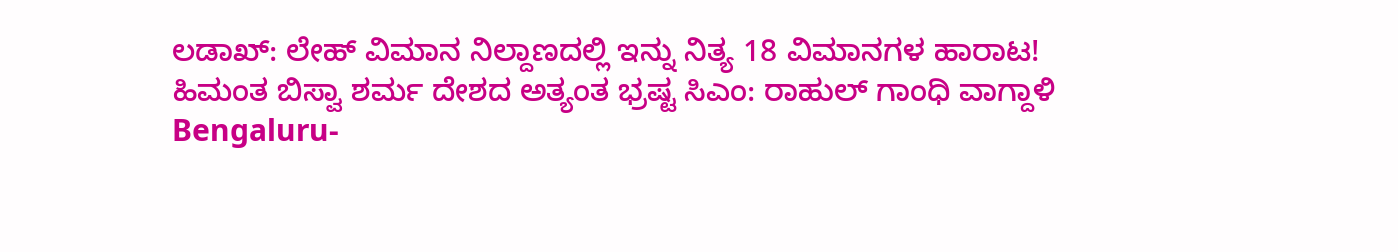ಲಡಾಖ್: ಲೇಹ್ ವಿಮಾನ ನಿಲ್ದಾಣದಲ್ಲಿ ಇನ್ನು ನಿತ್ಯ 18 ವಿಮಾನಗಳ ಹಾರಾಟ!
ಹಿಮಂತ ಬಿಸ್ವಾ ಶರ್ಮ ದೇಶದ ಅತ್ಯಂತ ಭ್ರಷ್ಟ ಸಿಎಂ: ರಾಹುಲ್ ಗಾಂಧಿ ವಾಗ್ದಾಳಿ
Bengaluru-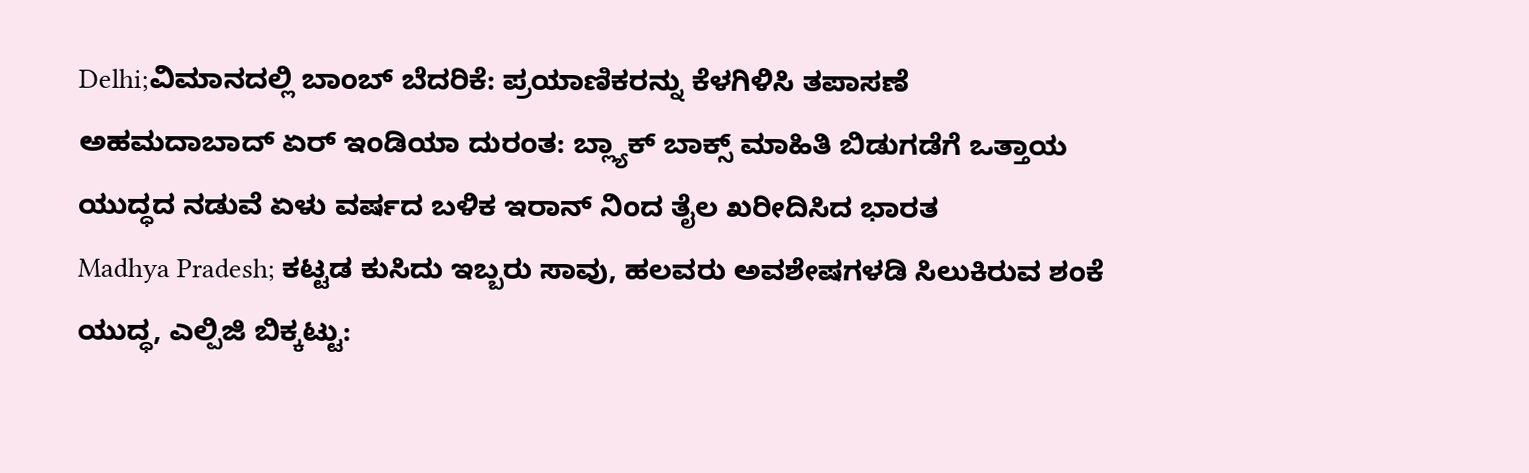Delhi;ವಿಮಾನದಲ್ಲಿ ಬಾಂಬ್ ಬೆದರಿಕೆ: ಪ್ರಯಾಣಿಕರನ್ನು ಕೆಳಗಿಳಿಸಿ ತಪಾಸಣೆ
ಅಹಮದಾಬಾದ್ ಏರ್ ಇಂಡಿಯಾ ದುರಂತ: ಬ್ಲ್ಯಾಕ್ ಬಾಕ್ಸ್ ಮಾಹಿತಿ ಬಿಡುಗಡೆಗೆ ಒತ್ತಾಯ
ಯುದ್ಧದ ನಡುವೆ ಏಳು ವರ್ಷದ ಬಳಿಕ ಇರಾನ್ ನಿಂದ ತೈಲ ಖರೀದಿಸಿದ ಭಾರತ
Madhya Pradesh; ಕಟ್ಟಡ ಕುಸಿದು ಇಬ್ಬರು ಸಾವು, ಹಲವರು ಅವಶೇಷಗಳಡಿ ಸಿಲುಕಿರುವ ಶಂಕೆ
ಯುದ್ಧ, ಎಲ್ಪಿಜಿ ಬಿಕ್ಕಟ್ಟು: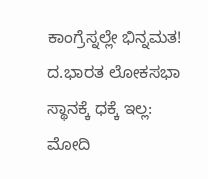ಕಾಂಗ್ರೆಸ್ನಲ್ಲೇ ಭಿನ್ನಮತ!
ದ.ಭಾರತ ಲೋಕಸಭಾ ಸ್ಥಾನಕ್ಕೆ ಧಕ್ಕೆ ಇಲ್ಲ: ಮೋದಿ